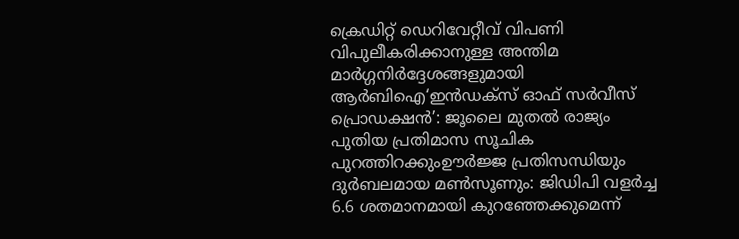ക്രെഡിറ്റ് ഡെറിവേറ്റീവ് വിപണി വിപുലീകരിക്കാനുള്ള അന്തിമ മാർഗ്ഗനിർദ്ദേശങ്ങളുമായി ആർബിഐ‘ഇൻഡക്സ് ഓഫ് സർവീസ് പ്രൊഡക്ഷൻ’: ജൂലൈ മുതൽ രാജ്യം പുതിയ പ്രതിമാസ സൂചിക പുറത്തിറക്കുംഊർജ്ജ പ്രതിസന്ധിയും ദുർബലമായ മൺസൂണും: ജിഡിപി വളർച്ച 6.6 ശതമാനമായി കുറഞ്ഞേക്കുമെന്ന്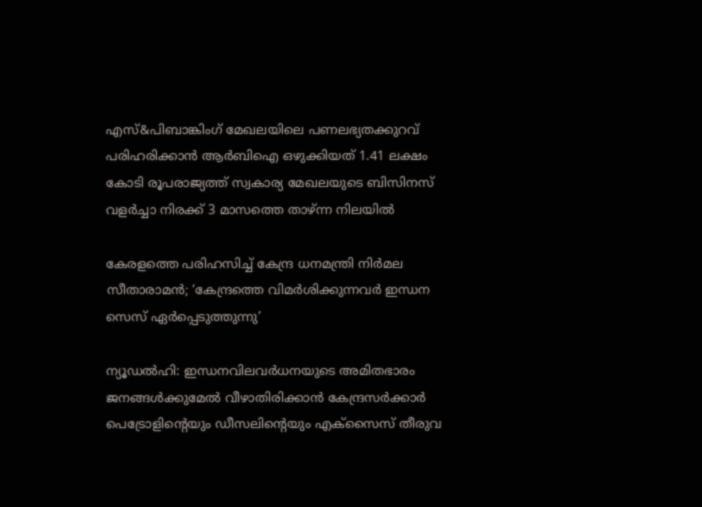എസ്&പിബാങ്കിംഗ് മേഖലയിലെ പണലഭ്യതക്കുറവ് പരിഹരിക്കാൻ ആർബിഐ ഒഴുക്കിയത് 1.41 ലക്ഷം കോടി രൂപരാജ്യത്ത് സ്വകാര്യ മേഖലയുടെ ബിസിനസ് വളർച്ചാ നിരക്ക് 3 മാസത്തെ താഴ്ന്ന നിലയിൽ

കേരളത്തെ പരിഹസിച്ച് കേന്ദ്ര ധനമന്ത്രി നിര്‍മല സീതാരാമൻ; ‘കേന്ദ്രത്തെ വിമർശിക്കുന്നവർ ഇന്ധന സെസ് ഏർപ്പെടുത്തുന്നു’

ന്യൂഡൽഹി: ഇന്ധനവിലവർധനയുടെ അമിതഭാരം ജനങ്ങൾക്കുമേൽ വീഴാതിരിക്കാൻ കേന്ദ്രസർക്കാർ പെട്രോളിന്റെയും ഡീസലിന്റെയും എക്സൈസ് തീരുവ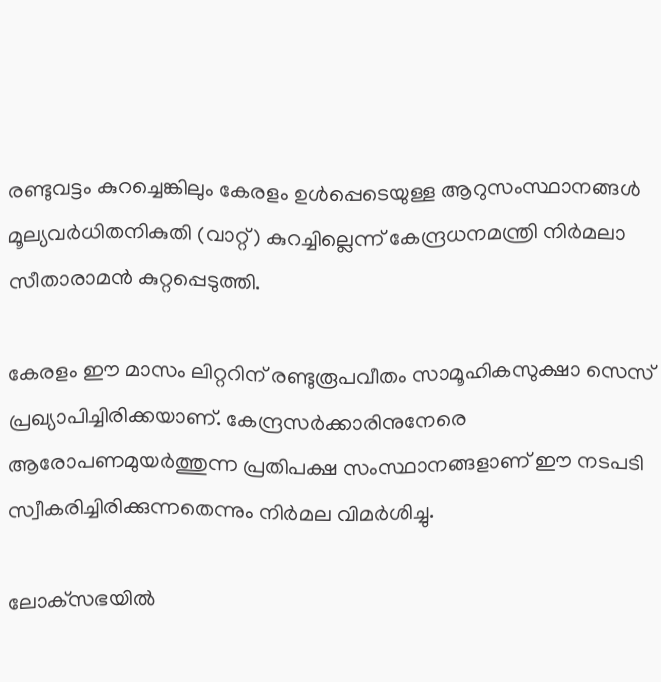രണ്ടുവട്ടം കുറച്ചെങ്കിലും കേരളം ഉൾപ്പെടെയുള്ള ആറുസംസ്ഥാനങ്ങൾ മൂല്യവർധിതനികുതി (വാറ്റ്) കുറച്ചില്ലെന്ന് കേന്ദ്രധനമന്ത്രി നിർമലാ സീതാരാമൻ കുറ്റപ്പെടുത്തി.

കേരളം ഈ മാസം ലിറ്ററിന് രണ്ടുരൂപവീതം സാമൂഹികസുക്ഷാ സെസ് പ്രഖ്യാപിച്ചിരിക്കയാണ്. കേന്ദ്രസർക്കാരിനുനേരെ ആരോപണമുയർത്തുന്ന പ്രതിപക്ഷ സംസ്ഥാനങ്ങളാണ് ഈ നടപടി സ്വീകരിച്ചിരിക്കുന്നതെന്നും നിർമല വിമർശിച്ചു.

ലോക്‌സഭയിൽ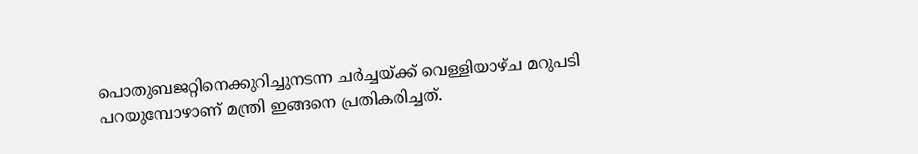പൊതുബജറ്റിനെക്കുറിച്ചുനടന്ന ചർച്ചയ്ക്ക് വെള്ളിയാഴ്ച മറുപടി പറയുമ്പോഴാണ് മന്ത്രി ഇങ്ങനെ പ്രതികരിച്ചത്.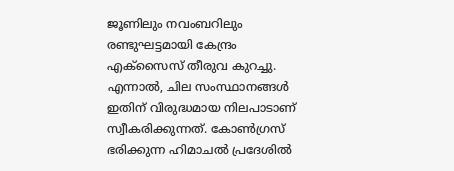ജൂണിലും നവംബറിലും രണ്ടുഘട്ടമായി കേന്ദ്രം എക്സൈസ് തീരുവ കുറച്ചു. എന്നാൽ, ചില സംസ്ഥാനങ്ങൾ ഇതിന് വിരുദ്ധമായ നിലപാടാണ് സ്വീകരിക്കുന്നത്. കോൺഗ്രസ് ഭരിക്കുന്ന ഹിമാചൽ പ്രദേശിൽ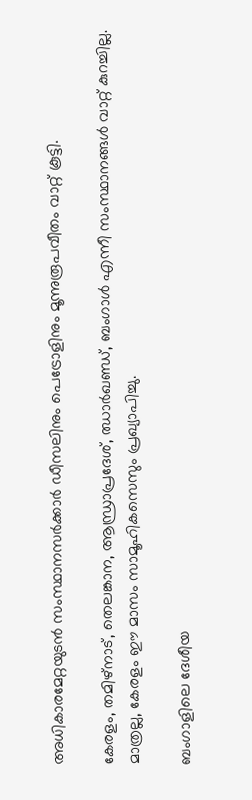അധികാരമേറ്റയുടൻ സംസ്ഥാനസർക്കാർ ഡീസലിനും പെട്രോളിനും മൂന്നുരൂപവീതം വാറ്റ് കൂട്ടി.

കേരളം, തമിഴ്‌നാട്, തെലങ്കാന, ആന്ധ്രാപ്രദേശ്, ഝാർഖണ്ഡ്, ബംഗാൾ എന്നീ സംസ്ഥാനങ്ങൾ വാറ്റ് കുറച്ചില്ല. മാത്രല്ല, കേരളം ഈ മാസം സാമൂഹികസെസും പ്രഖ്യാപിച്ചു.

ബംഗാളിലെ ദേശീയ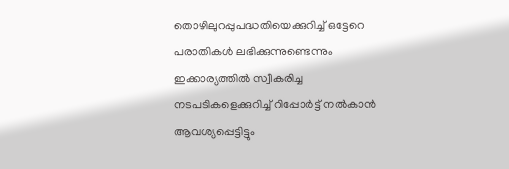തൊഴിലുറപ്പുപദ്ധതിയെക്കുറിച്ച് ഒട്ടേറെ പരാതികൾ ലഭിക്കുന്നുണ്ടെന്നും ഇക്കാര്യത്തിൽ സ്വീകരിച്ച നടപടികളെക്കുറിച്ച് റിപ്പോർട്ട് നൽകാൻ ആവശ്യപ്പെട്ടിട്ടും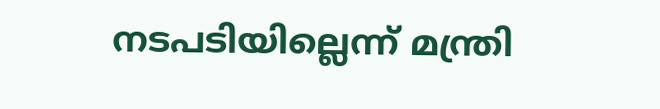നടപടിയില്ലെന്ന് മന്ത്രി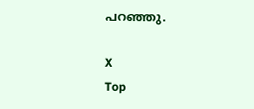പറഞ്ഞു.

X
Top